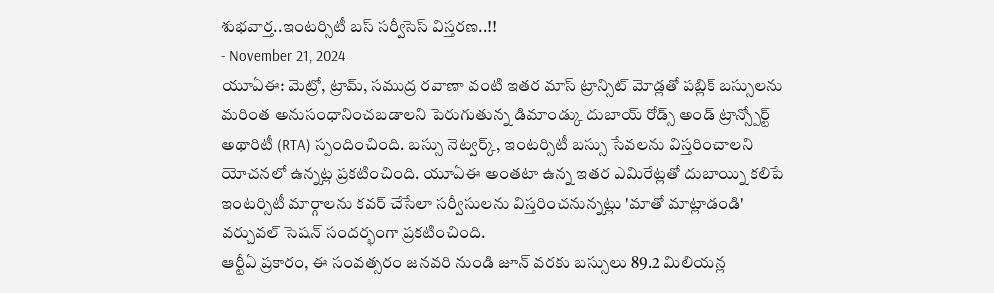శుభవార్త..ఇంటర్సిటీ బస్ సర్వీసెస్ విస్తరణ..!!
- November 21, 2024
యూఏఈ: మెట్రో, ట్రామ్, సముద్ర రవాణా వంటి ఇతర మాస్ ట్రాన్సిట్ మోడ్లతో పబ్లిక్ బస్సులను మరింత అనుసంధానించబడాలని పెరుగుతున్న డిమాండ్కు దుబాయ్ రోడ్స్ అండ్ ట్రాన్స్పోర్ట్ అథారిటీ (RTA) స్పందించింది. బస్సు నెట్వర్క్, ఇంటర్సిటీ బస్సు సేవలను విస్తరించాలని యోచనలో ఉన్నట్ల ప్రకటించింది. యూఏఈ అంతటా ఉన్న ఇతర ఎమిరేట్లతో దుబాయ్ని కలిపే ఇంటర్సిటీ మార్గాలను కవర్ చేసేలా సర్వీసులను విస్తరించనున్నట్లు 'మాతో మాట్లాడండి' వర్చువల్ సెషన్ సందర్భంగా ప్రకటించింది.
ఆర్టీఏ ప్రకారం, ఈ సంవత్సరం జనవరి నుండి జూన్ వరకు బస్సులు 89.2 మిలియన్ల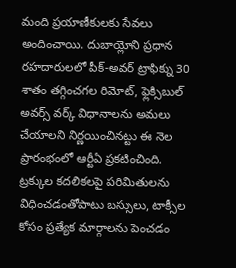మంది ప్రయాణీకులకు సేవలు అందించాయి. దుబాయ్లోని ప్రధాన రహదారులలో పీక్-అవర్ ట్రాఫిక్ను 30 శాతం తగ్గించగల రిమోట్, ఫ్లెక్సిబుల్ అవర్స్ వర్క్ విధానాలను అమలు చేయాలని నిర్ణయించినట్టు ఈ నెల ప్రారంభంలో ఆర్టీఏ ప్రకటించింది. ట్రక్కుల కదలికలపై పరిమితులను విధించడంతోపాటు బస్సులు, టాక్సీల కోసం ప్రత్యేక మార్గాలను పెంచడం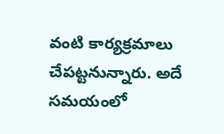వంటి కార్యక్రమాలు చేపట్టనున్నారు. అదే సమయంలో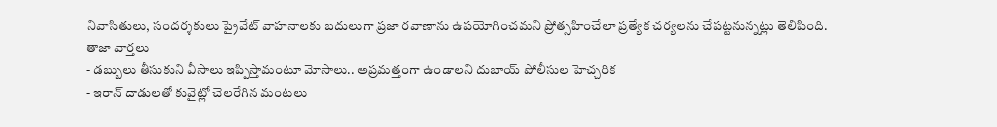నివాసితులు, సందర్శకులు ప్రైవేట్ వాహనాలకు బదులుగా ప్రజా రవాణాను ఉపయోగించమని ప్రోత్సహించేలా ప్రత్యేక చర్యలను చేపట్టనున్నట్లు తెలిపింది.
తాజా వార్తలు
- డబ్బులు తీసుకుని వీసాలు ఇప్పిస్తామంటూ మోసాలు.. అప్రమత్తంగా ఉండాలని దుబాయ్ పోలీసుల హెచ్చరిక
- ఇరాన్ దాడులతో కువైట్లో చెలరేగిన మంటలు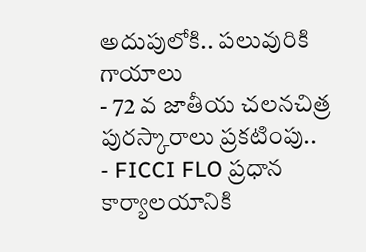అదుపులోకి.. పలువురికి గాయాలు
- 72 వ జాతీయ చలనచిత్ర పురస్కారాలు ప్రకటింపు..
- FICCI FLO ప్రధాన కార్యాలయానికి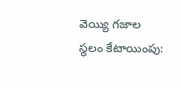వెయ్యి గజాల స్థలం కేటాయింపు: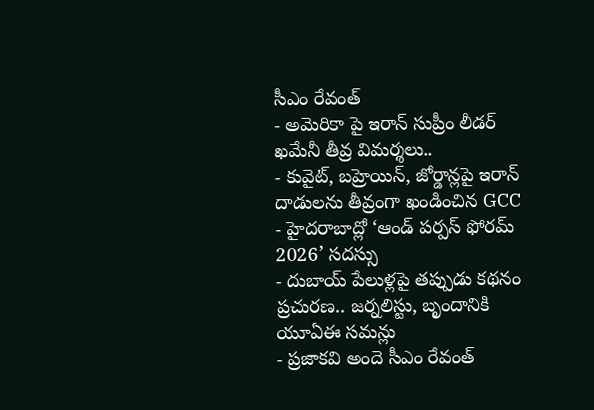సీఎం రేవంత్
- అమెరికా పై ఇరాన్ సుప్రీం లీడర్ ఖమేనీ తీవ్ర విమర్శలు..
- కువైట్, బహ్రెయిన్, జోర్డాన్లపై ఇరాన్ దాడులను తీవ్రంగా ఖండించిన GCC
- హైదరాబాద్లో ‘ఆండ్ పర్పస్ ఫోరమ్ 2026’ సదస్సు
- దుబాయ్ పేలుళ్లపై తప్పుడు కథనం ప్రచురణ.. జర్నలిస్టు, బృందానికి యూఏఈ సమన్లు
- ప్రజాకవి అందె సీఎం రేవంత్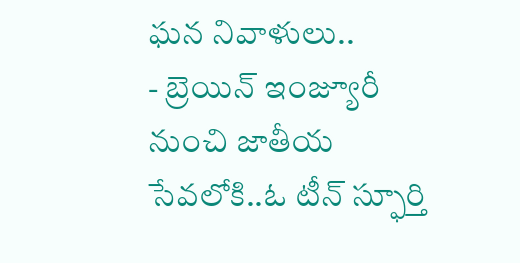ఘన నివాళులు..
- బ్రెయిన్ ఇంజ్యూరీ నుంచి జాతీయ సేవలోకి..ఓ టీన్ స్ఫూర్తి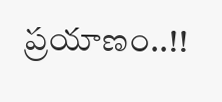ప్రయాణం..!!